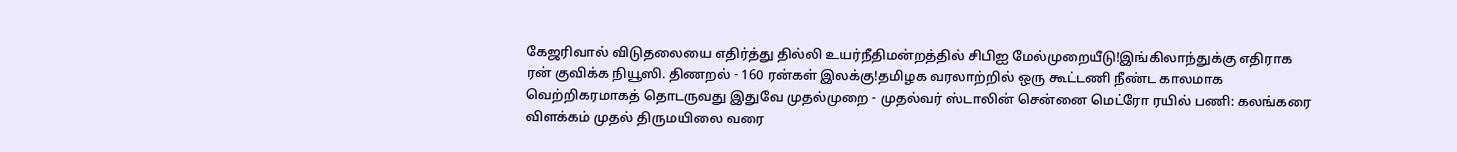கேஜரிவால் விடுதலையை எதிர்த்து தில்லி உயர்நீதிமன்றத்தில் சிபிஐ மேல்முறையீடு!இங்கிலாந்துக்கு எதிராக ரன் குவிக்க நியூஸி. திணறல் - 160 ரன்கள் இலக்கு!தமிழக வரலாற்றில் ஒரு கூட்டணி நீண்ட காலமாக வெற்றிகரமாகத் தொடருவது இதுவே முதல்முறை - முதல்வர் ஸ்டாலின் சென்னை மெட்ரோ ரயில் பணி: கலங்கரை விளக்கம் முதல் திருமயிலை வரை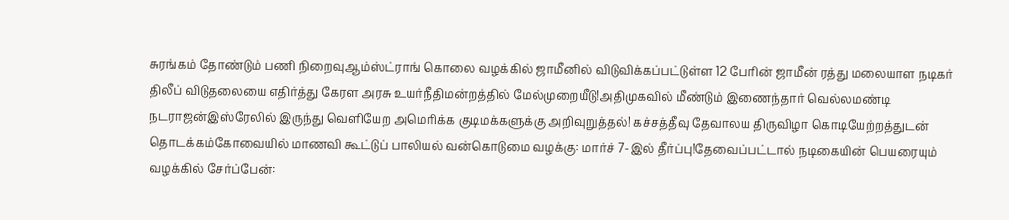சுரங்கம் தோண்டும் பணி நிறைவுஆம்ஸ்ட்ராங் கொலை வழக்கில் ஜாமீனில் விடுவிக்கப்பட்டுள்ள 12 பேரின் ஜாமீன் ரத்து மலையாள நடிகர் திலீப் விடுதலையை எதிர்த்து கேரள அரசு உயர்நீதிமன்றத்தில் மேல்முறையீடு!அதிமுகவில் மீண்டும் இணைந்தார் வெல்லமண்டி நடராஜன்இஸ்ரேலில் இருந்து வெளியேற அமெரிக்க குடிமக்களுக்கு அறிவுறுத்தல்! கச்சத்தீவு தேவாலய திருவிழா கொடியேற்றத்துடன் தொடக்கம்கோவையில் மாணவி கூட்டுப் பாலியல் வன்கொடுமை வழக்கு: மார்ச் 7-இல் தீர்ப்பு!தேவைப்பட்டால் நடிகையின் பெயரையும் வழக்கில் சேர்ப்பேன்: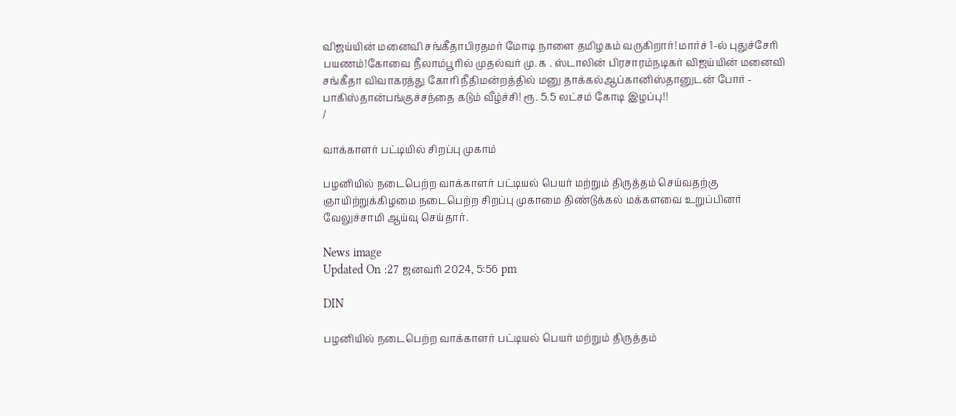விஜய்யின் மனைவி சங்கீதாபிரதமர் மோடி நாளை தமிழகம் வருகிறார்! மார்ச் 1-ல் புதுச்சேரி பயணம்!கோவை நீலாம்பூரில் முதல்வர் மு. க . ஸ்டாலின் பிரசாரம்நடிகர் விஜய்யின் மனைவி சங்கீதா விவாகரத்து கோரி நீதிமன்றத்தில் மனு தாக்கல்ஆப்கானிஸ்தானுடன் போர் - பாகிஸ்தான்பங்குச்சந்தை கடும் வீழ்ச்சி! ரூ. 5.5 லட்சம் கோடி இழப்பு!!
/

வாக்காளர் பட்டியில் சிறப்பு முகாம்

பழனியில் நடைபெற்ற வாக்காளர் பட்டியல் பெயர் மற்றும் திருத்தம் செய்வதற்கு ஞாயிற்றுக்கிழமை நடைபெற்ற சிறப்பு முகாமை திண்டுக்கல் மக்களவை உறுப்பினர் வேலுச்சாமி ஆய்வு செய்தார்.

News image
Updated On :27 ஜனவரி 2024, 5:56 pm

DIN

பழனியில் நடைபெற்ற வாக்காளர் பட்டியல் பெயர் மற்றும் திருத்தம்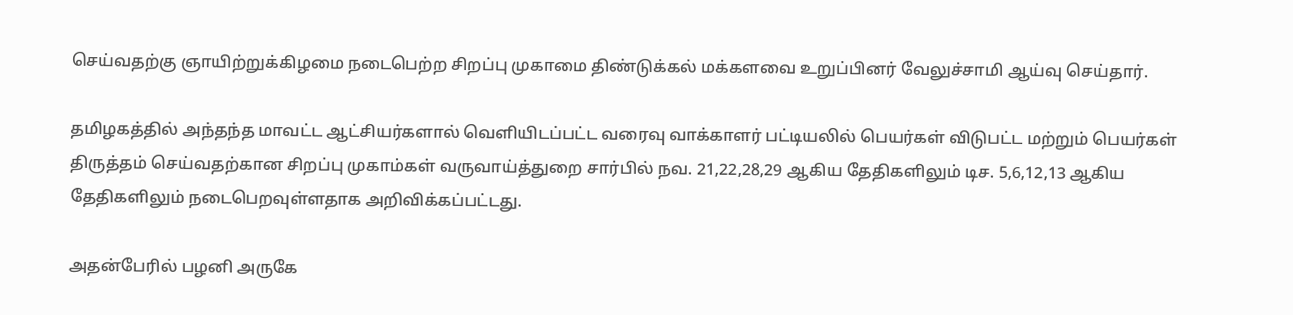செய்வதற்கு ஞாயிற்றுக்கிழமை நடைபெற்ற சிறப்பு முகாமை திண்டுக்கல் மக்களவை உறுப்பினர் வேலுச்சாமி ஆய்வு செய்தார்.

தமிழகத்தில் அந்தந்த மாவட்ட ஆட்சியர்களால் வெளியிடப்பட்ட வரைவு வாக்காளர் பட்டியலில் பெயர்கள் விடுபட்ட மற்றும் பெயர்கள் திருத்தம் செய்வதற்கான சிறப்பு முகாம்கள் வருவாய்த்துறை சார்பில் நவ. 21,22,28,29 ஆகிய தேதிகளிலும் டிச. 5,6,12,13 ஆகிய தேதிகளிலும் நடைபெறவுள்ளதாக அறிவிக்கப்பட்டது.

அதன்பேரில் பழனி அருகே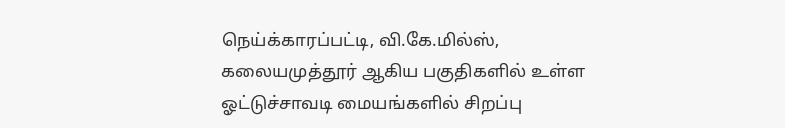நெய்க்காரப்பட்டி, வி.கே.மில்ஸ், கலையமுத்தூர் ஆகிய பகுதிகளில் உள்ள ஓட்டுச்சாவடி மையங்களில் சிறப்பு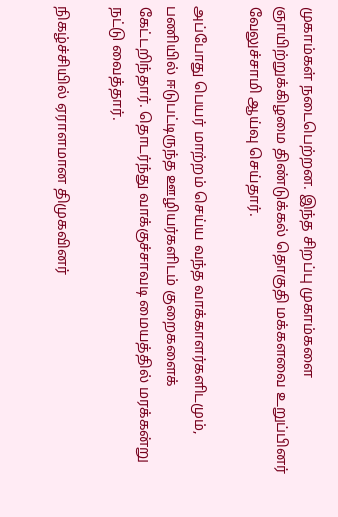முகாம்கள் நடைபெற்றன. இந்த சிறப்பு முகாம்களை ஞாயிற்றுக்கிழமை திண்டுக்கல் தொகுதி மக்களவை உறுப்பினர் வேலுச்சாமி ஆய்வு செய்தார்.

அப்போது பெயர் மாற்றம் செய்ய வந்த வாக்காளர்களிடமும், பணியில் ஈடுபட்டிருந்த ஊழியர்களிடம் குறைகளைக் கேட்டறிந்தார். தொடர்ந்து வாக்குச்சாவடி மையத்தில் மரக்கன்று நட்டு வைத்தார்.

நிகழ்ச்சியில் ஏராளமான திமுகவினர்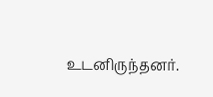உடனிருந்தனர்.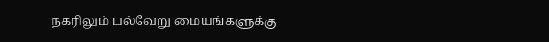நகரிலும் பல்வேறு மையங்களுக்கு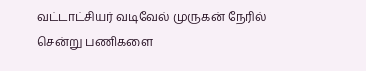வட்டாட்சியர் வடிவேல் முருகன் நேரில் சென்று பணிகளை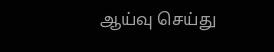ஆய்வு செய்து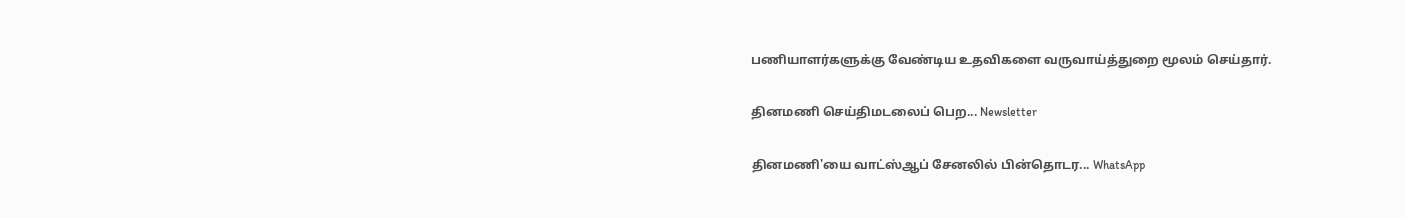பணியாளர்களுக்கு வேண்டிய உதவிகளை வருவாய்த்துறை மூலம் செய்தார்.

தினமணி செய்திமடலைப் பெற... Newsletter

தினமணி'யை வாட்ஸ்ஆப் சேனலில் பின்தொடர... WhatsApp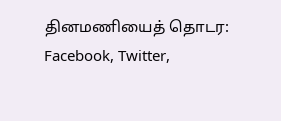தினமணியைத் தொடர: Facebook, Twitter,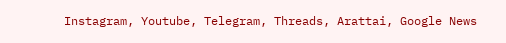Instagram, Youtube, Telegram, Threads, Arattai, Google News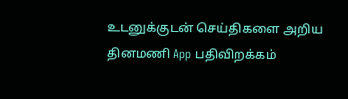உடனுக்குடன் செய்திகளை அறிய தினமணி App பதிவிறக்கம்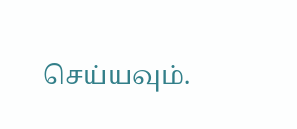செய்யவும்.